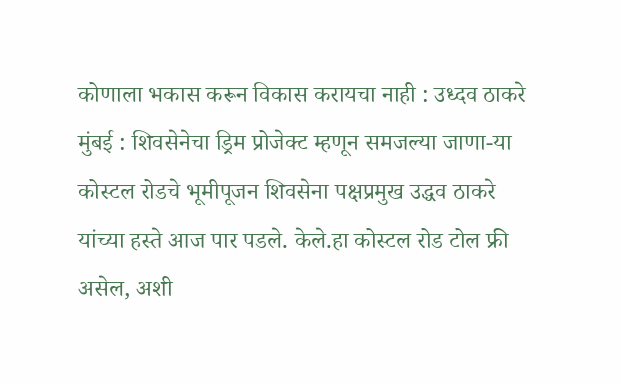कोणाला भकास करून विकास करायचा नाही : उध्दव ठाकरे
मुंबई : शिवसेनेचा ड्रिम प्रोजेक्ट म्हणून समजल्या जाणा-या कोस्टल रोडचे भूमीपूजन शिवसेना पक्षप्रमुख उद्धव ठाकरे यांच्या हस्ते आज पार पडले. केले.हा कोस्टल रोड टोल फ्री असेल, अशी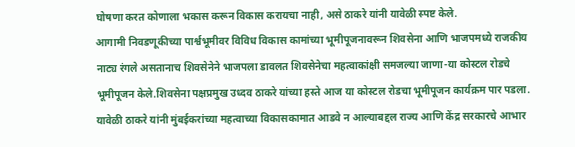घोषणा करत कोणाला भकास करून विकास करायचा नाही, असे ठाकरे यांनी यावेळी स्पष्ट केले.
आगामी निवडणूकीच्या पार्श्वभूमीवर विविध विकास कामांच्या भूमीपूजनावरून शिवसेना आणि भाजपमध्ये राजकीय नाट्य रंगले असतानाच शिवसेनेने भाजपला डावलत शिवसेनेचा महत्वाकांक्षी समजल्या जाणा-या कोस्टल रोडचे भूमीपूजन केले.शिवसेना पक्षप्रमुख उध्दव ठाकरे यांच्या हस्ते आज या कोस्टल रोडचा भूमीपूजन कार्यक्रम पार पडला. यावेळी ठाकरे यांनी मुंबईकरांच्या महत्वाच्या विकासकामात आडवे न आल्याबद्दल राज्य आणि केंद्र सरकारचे आभार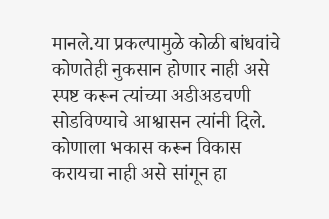मानले.या प्रकल्पामुळे कोळी बांधवांचे कोणतेही नुकसान होणार नाही असे स्पष्ट करून त्यांच्या अडीअडचणी सोडविण्याचे आश्वासन त्यांनी दिले. कोणाला भकास करून विकास करायचा नाही असे सांगून हा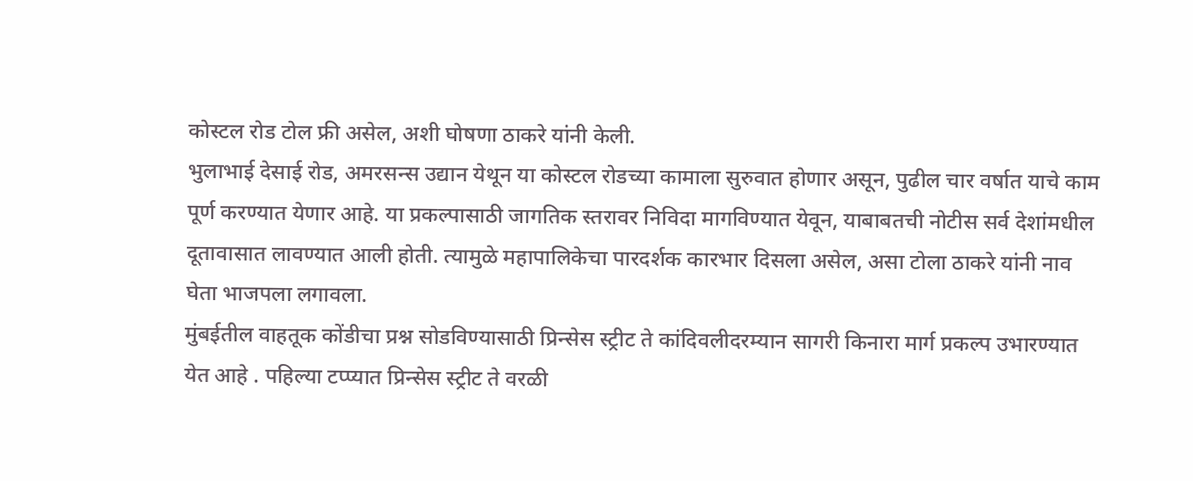कोस्टल रोड टोल फ्री असेल, अशी घोषणा ठाकरे यांनी केली.
भुलाभाई देसाई रोड, अमरसन्स उद्यान येथून या कोस्टल रोडच्या कामाला सुरुवात होणार असून, पुढील चार वर्षात याचे काम पूर्ण करण्यात येणार आहे. या प्रकल्पासाठी जागतिक स्तरावर निविदा मागविण्यात येवून, याबाबतची नोटीस सर्व देशांमधील दूतावासात लावण्यात आली होती. त्यामुळे महापालिकेचा पारदर्शक कारभार दिसला असेल, असा टोला ठाकरे यांनी नाव घेता भाजपला लगावला.
मुंबईतील वाहतूक कोंडीचा प्रश्न सोडविण्यासाठी प्रिन्सेस स्ट्रीट ते कांदिवलीदरम्यान सागरी किनारा मार्ग प्रकल्प उभारण्यात येत आहे . पहिल्या टप्प्यात प्रिन्सेस स्ट्रीट ते वरळी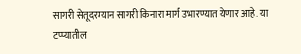सागरी सेतूदरम्यान सागरी किनारा मार्ग उभारण्यात येणार आहे. या टप्प्यातील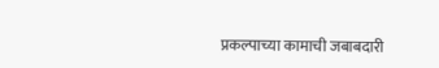प्रकल्पाच्या कामाची जबाबदारी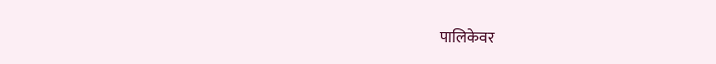पालिकेवर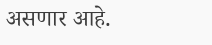असणार आहे.